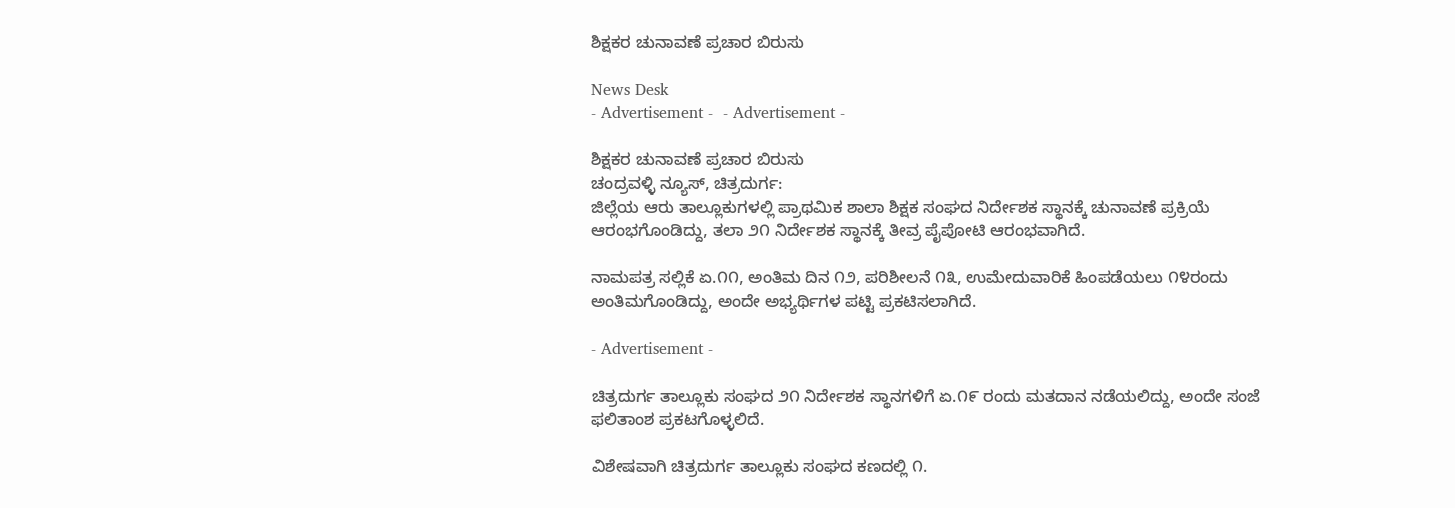ಶಿಕ್ಷಕರ ಚುನಾವಣೆ ಪ್ರಚಾರ ಬಿರುಸು

News Desk
- Advertisement -  - Advertisement -

ಶಿಕ್ಷಕರ ಚುನಾವಣೆ ಪ್ರಚಾರ ಬಿರುಸು
ಚಂದ್ರವಳ್ಳಿ ನ್ಯೂಸ್, ಚಿತ್ರದುರ್ಗ:
ಜಿಲ್ಲೆಯ ಆರು ತಾಲ್ಲೂಕುಗಳಲ್ಲಿ ಪ್ರಾಥಮಿಕ ಶಾಲಾ ಶಿಕ್ಷಕ ಸಂಘದ ನಿರ್ದೇಶಕ ಸ್ಥಾನಕ್ಕೆ ಚುನಾವಣೆ ಪ್ರಕ್ರಿಯೆ ಆರಂಭಗೊಂಡಿದ್ದು, ತಲಾ ೨೧ ನಿರ್ದೇಶಕ ಸ್ಥಾನಕ್ಕೆ ತೀವ್ರ ಪೈಪೋಟಿ ಆರಂಭವಾಗಿದೆ.

ನಾಮಪತ್ರ ಸಲ್ಲಿಕೆ ಏ.೧೧, ಅಂತಿಮ ದಿನ ೧೨, ಪರಿಶೀಲನೆ ೧೩, ಉಮೇದುವಾರಿಕೆ ಹಿಂಪಡೆಯಲು ೧೪ರಂದು ಅಂತಿಮಗೊಂಡಿದ್ದು, ಅಂದೇ ಅಭ್ಯರ್ಥಿಗಳ ಪಟ್ಟಿ ಪ್ರಕಟಿಸಲಾಗಿದೆ.

- Advertisement -

ಚಿತ್ರದುರ್ಗ ತಾಲ್ಲೂಕು ಸಂಘದ ೨೧ ನಿರ್ದೇಶಕ ಸ್ಥಾನಗಳಿಗೆ ಏ.೧೯ ರಂದು ಮತದಾನ ನಡೆಯಲಿದ್ದು, ಅಂದೇ ಸಂಜೆ ಫಲಿತಾಂಶ ಪ್ರಕಟಗೊಳ್ಳಲಿದೆ.

ವಿಶೇಷವಾಗಿ ಚಿತ್ರದುರ್ಗ ತಾಲ್ಲೂಕು ಸಂಘದ ಕಣದಲ್ಲಿ ೧.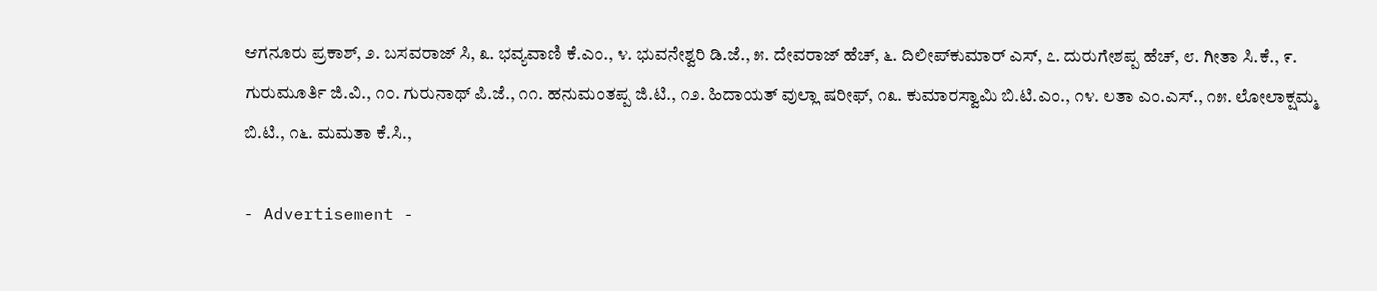ಆಗನೂರು ಪ್ರಕಾಶ್, ೨. ಬಸವರಾಜ್ ಸಿ, ೩. ಭವ್ಯವಾಣಿ ಕೆ.ಎಂ., ೪. ಭುವನೇಶ್ವರಿ ಡಿ.ಜೆ., ೫. ದೇವರಾಜ್ ಹೆಚ್, ೬. ದಿಲೀಪ್‌ಕುಮಾರ್ ಎಸ್, ೭. ದುರುಗೇಶಪ್ಪ ಹೆಚ್, ೮. ಗೀತಾ ಸಿ.ಕೆ., ೯. ಗುರುಮೂರ್ತಿ ಜಿ.ವಿ., ೧೦. ಗುರುನಾಥ್ ಪಿ.ಜೆ., ೧೧. ಹನುಮಂತಪ್ಪ ಜಿ.ಟಿ., ೧೨. ಹಿದಾಯತ್ ವುಲ್ಲಾ ಷರೀಫ್, ೧೩. ಕುಮಾರಸ್ವಾಮಿ ಬಿ.ಟಿ.ಎಂ., ೧೪. ಲತಾ ಎಂ.ಎಸ್., ೧೫. ಲೋಲಾಕ್ಷಮ್ಮ ಬಿ.ಟಿ., ೧೬. ಮಮತಾ ಕೆ.ಸಿ.,

- Advertisement -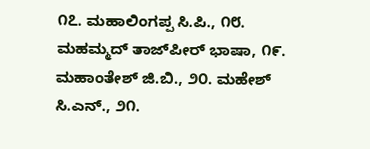೧೭. ಮಹಾಲಿಂಗಪ್ಪ ಸಿ.ಪಿ., ೧೮. ಮಹಮ್ಮದ್ ತಾಜ್‌ಪೀರ್ ಭಾಷಾ, ೧೯. ಮಹಾಂತೇಶ್ ಜಿ.ಬಿ., ೨೦. ಮಹೇಶ್ ಸಿ.ಎನ್., ೨೧.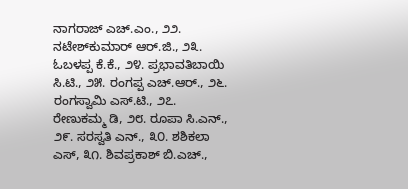ನಾಗರಾಜ್ ಎಚ್.ಎಂ., ೨೨. ನಟೇಶ್‌ಕುಮಾರ್ ಆರ್.ಜಿ., ೨೩. ಓಬಳಪ್ಪ ಕೆ.ಕೆ., ೨೪. ಪ್ರಭಾವತಿಬಾಯಿ ಸಿ.ಟಿ., ೨೫. ರಂಗಪ್ಪ ಎಚ್.ಆರ್., ೨೬. ರಂಗಸ್ವಾಮಿ ಎಸ್.ಟಿ., ೨೭. ರೇಣುಕಮ್ಮ ಡಿ, ೨೮. ರೂಪಾ ಸಿ.ಎನ್., ೨೯. ಸರಸ್ವತಿ ಎನ್., ೩೦. ಶಶಿಕಲಾ ಎಸ್, ೩೧. ಶಿವಪ್ರಕಾಶ್ ಬಿ.ಎಚ್.,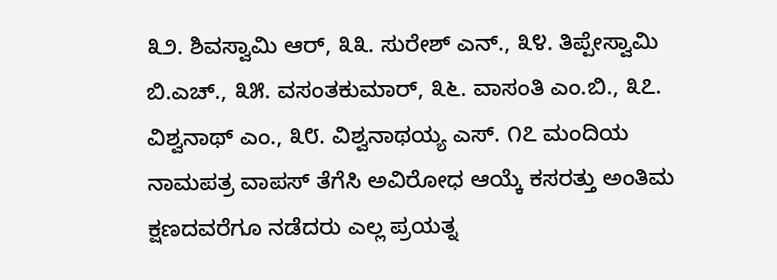೩೨. ಶಿವಸ್ವಾಮಿ ಆರ್, ೩೩. ಸುರೇಶ್ ಎನ್., ೩೪. ತಿಪ್ಪೇಸ್ವಾಮಿ ಬಿ.ಎಚ್., ೩೫. ವಸಂತಕುಮಾರ್, ೩೬. ವಾಸಂತಿ ಎಂ.ಬಿ., ೩೭. ವಿಶ್ವನಾಥ್ ಎಂ., ೩೮. ವಿಶ್ವನಾಥಯ್ಯ ಎಸ್. ೧೭ ಮಂದಿಯ ನಾಮಪತ್ರ ವಾಪಸ್ ತೆಗೆಸಿ ಅವಿರೋಧ ಆಯ್ಕೆ ಕಸರತ್ತು ಅಂತಿಮ ಕ್ಷಣದವರೆಗೂ ನಡೆದರು ಎಲ್ಲ ಪ್ರಯತ್ನ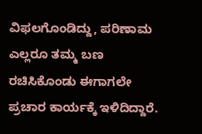ವಿಫಲಗೊಂಡಿದ್ದು, ಪರಿಣಾಮ ಎಲ್ಲರೂ ತಮ್ಮ ಬಣ ರಚಿಸಿಕೊಂಡು ಈಗಾಗಲೇ ಪ್ರಚಾರ ಕಾರ್ಯಕ್ಕೆ ಇಳಿದಿದ್ದಾರೆ.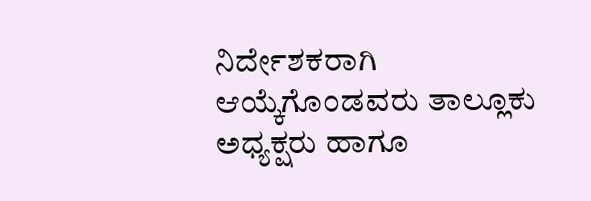ನಿರ್ದೇಶಕರಾಗಿ ಆಯ್ಕೆಗೊಂಡವರು ತಾಲ್ಲೂಕು ಅಧ್ಯಕ್ಷರು ಹಾಗೂ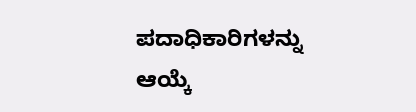ಪದಾಧಿಕಾರಿಗಳನ್ನು ಆಯ್ಕೆ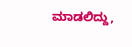ಮಾಡಲಿದ್ದು,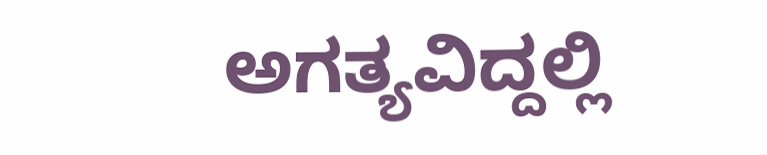ಅಗತ್ಯವಿದ್ದಲ್ಲಿ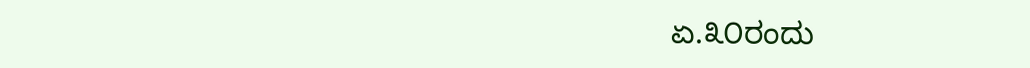ಏ.೩೦ರಂದು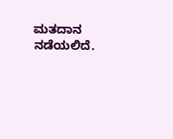ಮತದಾನ ನಡೆಯಲಿದೆ.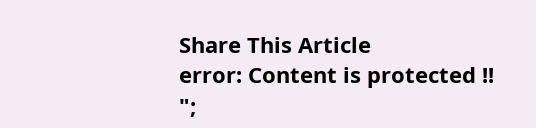Share This Article
error: Content is protected !!
";